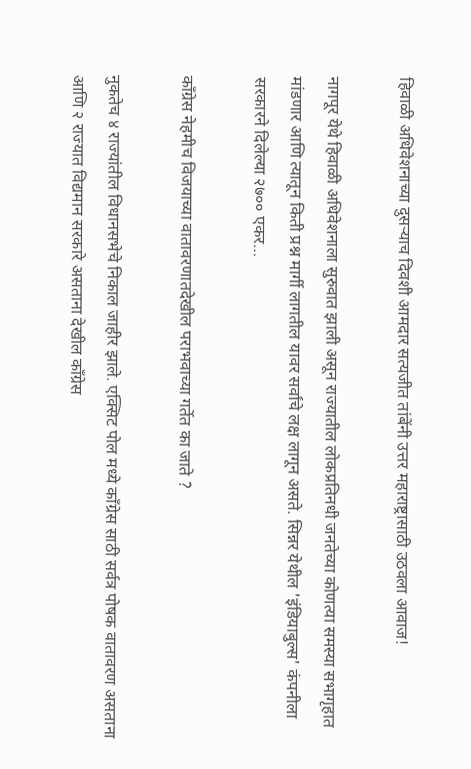हिवाळी अधिवेशनाच्या दुसऱ्याच दिवशी आमदार सत्यजीत तांबेंनी उत्तर महाराष्ट्रासाठी उठवला आवाज!

नागपूर येथे हिवाळी अधिवेशनाला सुरुवात झाली असून राज्यातील लोकप्रतिनधी जनतेच्या कोणत्या समस्या सभागृहात मांडणार आणि त्यातून किती प्रश्न मार्गी लागतील यावर सर्वांचे लक्ष लागून असते. सिन्नर येथील 'इंडियाबुल्स' कंपनीला सरकारने दिलेल्या २७०० एकर…

काँग्रेस नेहमीच विजयाच्या वातावरणातदेखील पराभवाच्या गर्तेत का जाते ?

नुकतेच ४ राज्यांतील विधानसभेचे निकाल जाहीर झाले. एक्सिट पोल मध्ये काँग्रेस साठी सर्वत्र पोषक वातावरण असताना आणि २ राज्यात विद्यमान सरकारे असताना देखील काँग्रेस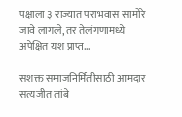पक्षाला ३ राज्यात पराभवास सामोरे जावे लागले, तर तेलंगणामध्ये अपेक्षित यश प्राप्त…

सशक्त समाजनिर्मितीसाठी आमदार सत्यजीत तांबे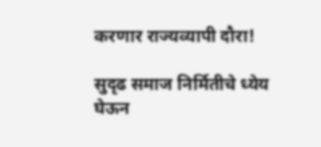करणार राज्यव्यापी दौरा!

सुदृढ समाज निर्मितीचे ध्येय घेऊन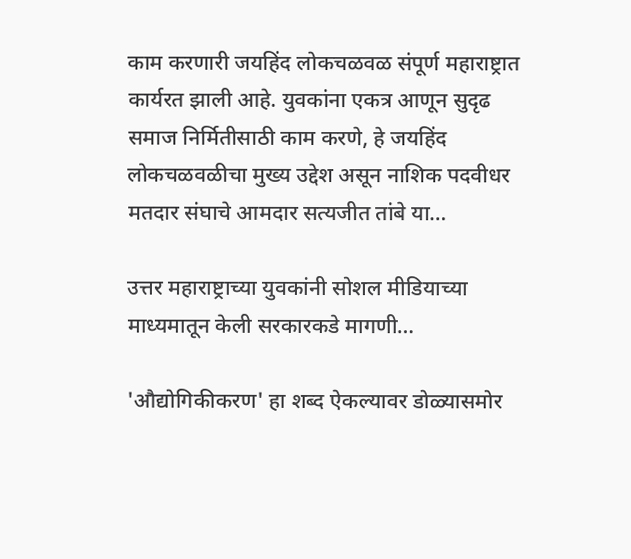काम करणारी जयहिंद लोकचळवळ संपूर्ण महाराष्ट्रात कार्यरत झाली आहे. युवकांना एकत्र आणून सुदृढ समाज निर्मितीसाठी काम करणे, हे जयहिंद लोकचळवळीचा मुख्य उद्देश असून नाशिक पदवीधर मतदार संघाचे आमदार सत्यजीत तांबे या…

उत्तर महाराष्ट्राच्या युवकांनी सोशल मीडियाच्या माध्यमातून केली सरकारकडे मागणी…

'औद्योगिकीकरण' हा शब्द ऐकल्यावर डोळ्यासमोर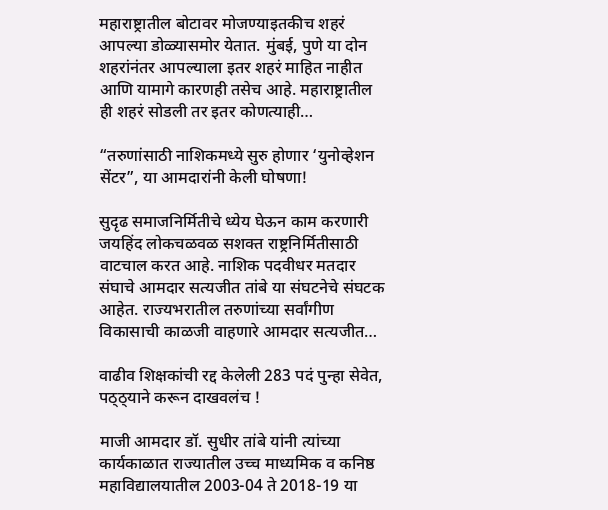महाराष्ट्रातील बोटावर मोजण्याइतकीच शहरं आपल्या डोळ्यासमोर येतात. मुंबई, पुणे या दोन शहरांनंतर आपल्याला इतर शहरं माहित नाहीत आणि यामागे कारणही तसेच आहे. महाराष्ट्रातील ही शहरं सोडली तर इतर कोणत्याही…

“तरुणांसाठी नाशिकमध्ये सुरु होणार ‘युनोव्हेशन सेंटर”, या आमदारांनी केली घोषणा!

सुदृढ समाजनिर्मितीचे ध्येय घेऊन काम करणारी जयहिंद लोकचळवळ सशक्त राष्ट्रनिर्मितीसाठी वाटचाल करत आहे. नाशिक पदवीधर मतदार संघाचे आमदार सत्यजीत तांबे या संघटनेचे संघटक आहेत. राज्यभरातील तरुणांच्या सर्वांगीण विकासाची काळजी वाहणारे आमदार सत्यजीत…

वाढीव शिक्षकांची रद्द केलेली 283 पदं पुन्हा सेवेत, पठ्ठ्याने करून दाखवलंच !

माजी आमदार डॉ. सुधीर तांबे यांनी त्यांच्या कार्यकाळात राज्यातील उच्च माध्यमिक व कनिष्ठ महाविद्यालयातील 2003-04 ते 2018-19 या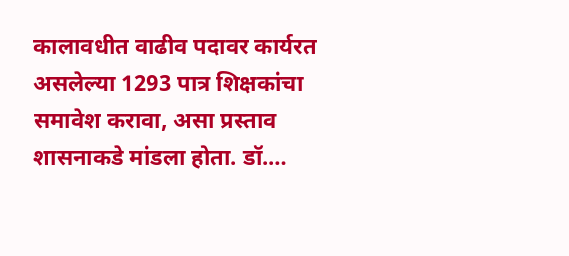कालावधीत वाढीव पदावर कार्यरत असलेल्या 1293 पात्र शिक्षकांचा समावेश करावा, असा प्रस्ताव शासनाकडे मांडला होता. डॉ.…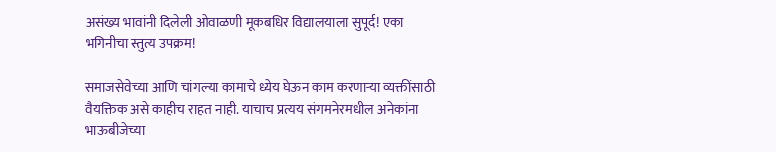असंख्य भावांनी दिलेली ओवाळणी मूकबधिर विद्यालयाला सुपूर्द! एका भगिनीचा स्तुत्य उपक्रम!

समाजसेवेच्या आणि चांगल्या कामाचे ध्येय घेऊन काम करणाऱ्या व्यक्तींसाठी वैयक्तिक असे काहीच राहत नाही. याचाच प्रत्यय संगमनेरमधील अनेकांना भाऊबीजेच्या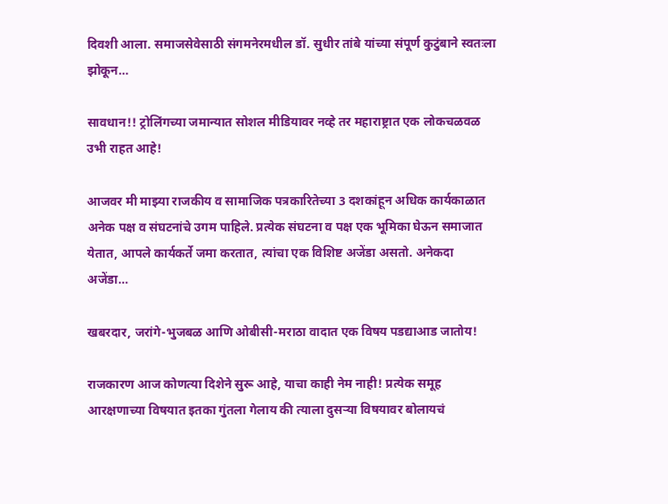दिवशी आला. समाजसेवेसाठी संगमनेरमधील डॉ. सुधीर तांबे यांच्या संपूर्ण कुटुंबाने स्वतःला झोकून…

सावधान!! ट्रोलिंगच्या जमान्यात सोशल मीडियावर नव्हे तर महाराष्ट्रात एक लोकचळवळ उभी राहत आहे!

आजवर मी माझ्या राजकीय व सामाजिक पत्रकारितेच्या 3 दशकांहून अधिक कार्यकाळात अनेक पक्ष व संघटनांचे उगम पाहिले. प्रत्येक संघटना व पक्ष एक भूमिका घेऊन समाजात येतात, आपले कार्यकर्ते जमा करतात, त्यांचा एक विशिष्ट अजेंडा असतो. अनेकदा अजेंडा…

खबरदार, जरांगे-भुजबळ आणि ओबीसी-मराठा वादात एक विषय पडद्याआड जातोय!

राजकारण आज कोणत्या दिशेने सुरू आहे, याचा काही नेम नाही! प्रत्येक समूह आरक्षणाच्या विषयात इतका गुंतला गेलाय की त्याला दुसऱ्या विषयावर बोलायचं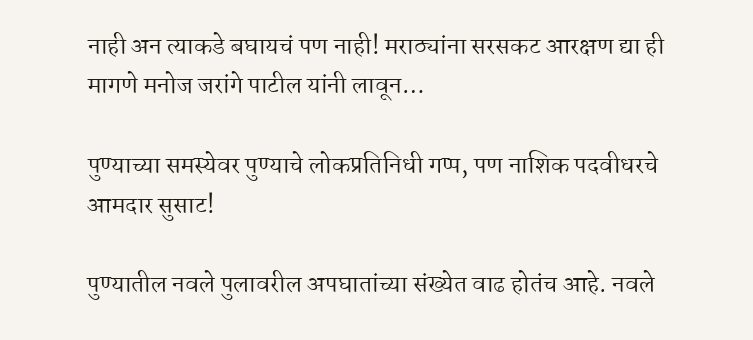नाही अन त्याकडे बघायचं पण नाही! मराठ्यांना सरसकट आरक्षण द्या ही मागणे मनोज जरांगे पाटील यांनी लावून…

पुण्याच्या समस्येवर पुण्याचे लोकप्रतिनिधी गप्प, पण नाशिक पदवीधरचे आमदार सुसाट!

पुण्यातील नवले पुलावरील अपघातांच्या संख्येत वाढ होतंच आहे. नवले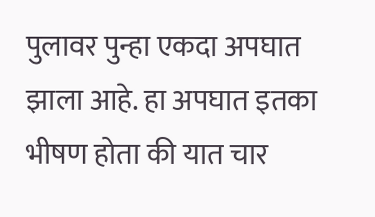पुलावर पुन्हा एकदा अपघात झाला आहे. हा अपघात इतका भीषण होता की यात चार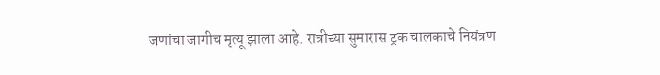जणांचा जागीच मृत्यू झाला आहे. रात्रीच्या सुमारास ट्रक चालकाचे नियंत्रण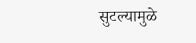सुटल्यामुळे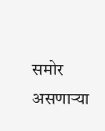समोर असणाऱ्या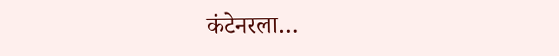कंटेनरला…